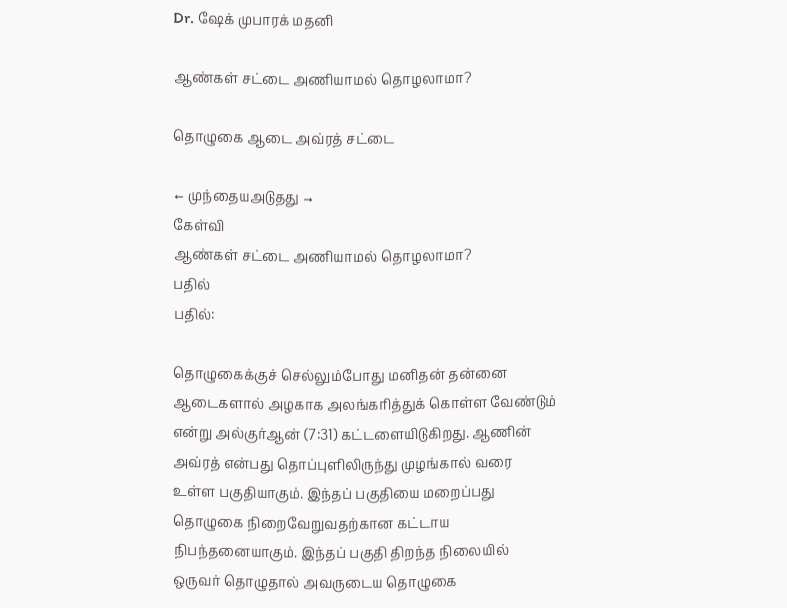Dr. ஷேக் முபாரக் மதனி

ஆண்கள் சட்டை அணியாமல் தொழலாமா?

தொழுகை ஆடை அவ்ரத் சட்டை

← முந்தையஅடுதது →
கேள்வி
ஆண்கள் சட்டை அணியாமல் தொழலாமா?
பதில்
பதில்:

தொழுகைக்குச் செல்லும்போது மனிதன் தன்னை ஆடைகளால் அழகாக அலங்கரித்துக் கொள்ள வேண்டும் என்று அல்குர்ஆன் (7:31) கட்டளையிடுகிறது. ஆணின் அவ்ரத் என்பது தொப்புளிலிருந்து முழங்கால் வரை உள்ள பகுதியாகும். இந்தப் பகுதியை மறைப்பது தொழுகை நிறைவேறுவதற்கான கட்டாய நிபந்தனையாகும். இந்தப் பகுதி திறந்த நிலையில் ஒருவர் தொழுதால் அவருடைய தொழுகை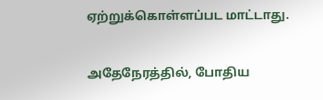ஏற்றுக்கொள்ளப்பட மாட்டாது.

அதேநேரத்தில், போதிய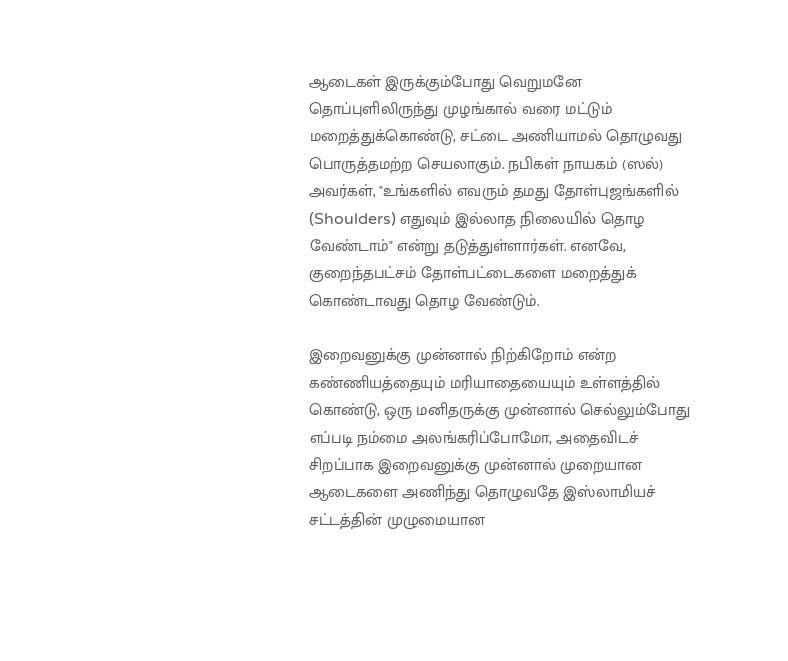ஆடைகள் இருக்கும்போது வெறுமனே தொப்புளிலிருந்து முழங்கால் வரை மட்டும் மறைத்துக்கொண்டு, சட்டை அணியாமல் தொழுவது பொருத்தமற்ற செயலாகும். நபிகள் நாயகம் (ஸல்) அவர்கள், "உங்களில் எவரும் தமது தோள்புஜங்களில் (Shoulders) எதுவும் இல்லாத நிலையில் தொழ வேண்டாம்" என்று தடுத்துள்ளார்கள். எனவே, குறைந்தபட்சம் தோள்பட்டைகளை மறைத்துக் கொண்டாவது தொழ வேண்டும்.

இறைவனுக்கு முன்னால் நிற்கிறோம் என்ற கண்ணியத்தையும் மரியாதையையும் உள்ளத்தில் கொண்டு, ஒரு மனிதருக்கு முன்னால் செல்லும்போது எப்படி நம்மை அலங்கரிப்போமோ, அதைவிடச் சிறப்பாக இறைவனுக்கு முன்னால் முறையான ஆடைகளை அணிந்து தொழுவதே இஸ்லாமியச் சட்டத்தின் முழுமையான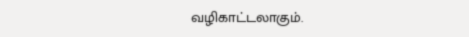வழிகாட்டலாகும்.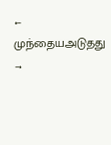← முந்தையஅடுதது →